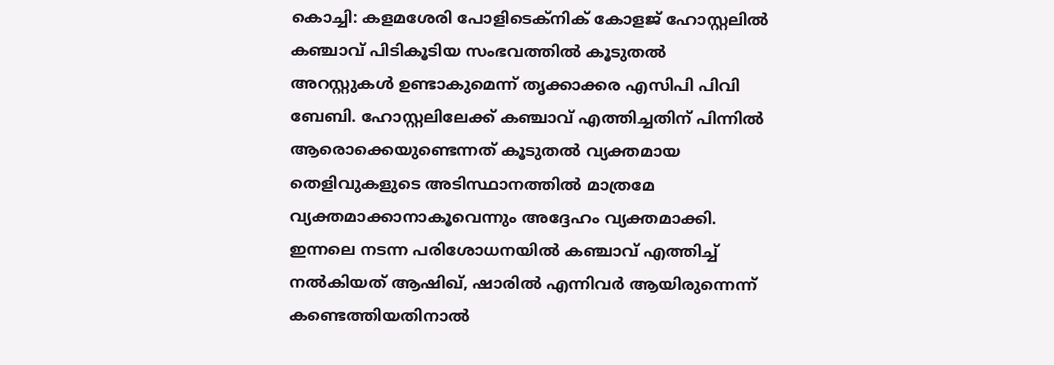കൊച്ചി: കളമശേരി പോളിടെക്നിക് കോളജ് ഹോസ്റ്റലിൽ കഞ്ചാവ് പിടികൂടിയ സംഭവത്തിൽ കൂടുതൽ അറസ്റ്റുകൾ ഉണ്ടാകുമെന്ന് തൃക്കാക്കര എസിപി പിവി ബേബി. ഹോസ്റ്റലിലേക്ക് കഞ്ചാവ് എത്തിച്ചതിന് പിന്നിൽ ആരൊക്കെയുണ്ടെന്നത് കൂടുതൽ വ്യക്തമായ തെളിവുകളുടെ അടിസ്ഥാനത്തിൽ മാത്രമേ വ്യക്തമാക്കാനാകൂവെന്നും അദ്ദേഹം വ്യക്തമാക്കി.
ഇന്നലെ നടന്ന പരിശോധനയിൽ കഞ്ചാവ് എത്തിച്ച് നൽകിയത് ആഷിഖ്, ഷാരിൽ എന്നിവർ ആയിരുന്നെന്ന് കണ്ടെത്തിയതിനാൽ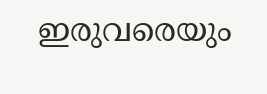ഇരുവരെയും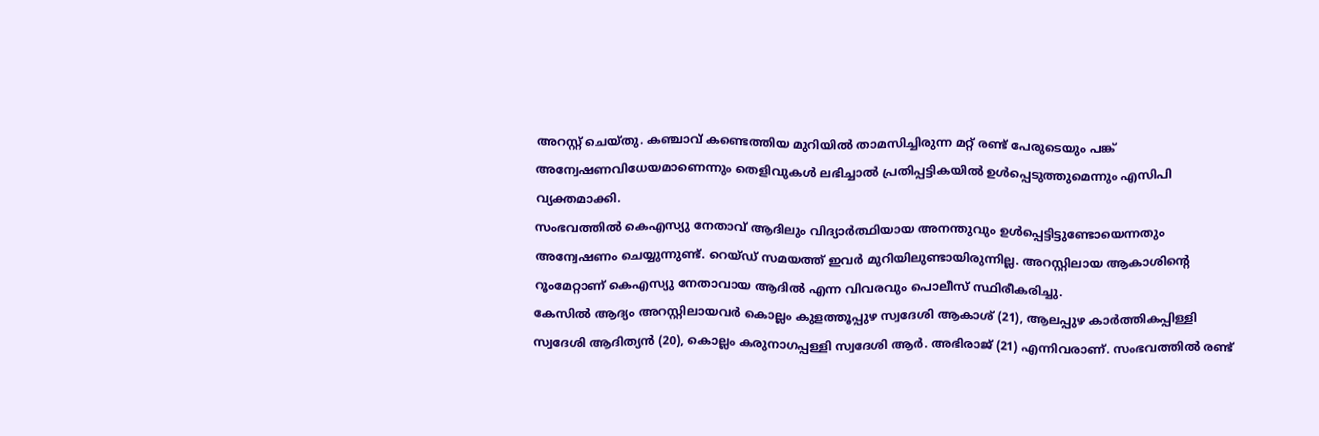അറസ്റ്റ് ചെയ്തു. കഞ്ചാവ് കണ്ടെത്തിയ മുറിയിൽ താമസിച്ചിരുന്ന മറ്റ് രണ്ട് പേരുടെയും പങ്ക് അന്വേഷണവിധേയമാണെന്നും തെളിവുകൾ ലഭിച്ചാൽ പ്രതിപ്പട്ടികയിൽ ഉൾപ്പെടുത്തുമെന്നും എസിപി വ്യക്തമാക്കി.
സംഭവത്തിൽ കെഎസ്യു നേതാവ് ആദിലും വിദ്യാർത്ഥിയായ അനന്തുവും ഉൾപ്പെട്ടിട്ടുണ്ടോയെന്നതും അന്വേഷണം ചെയ്യുന്നുണ്ട്. റെയ്ഡ് സമയത്ത് ഇവർ മുറിയിലുണ്ടായിരുന്നില്ല. അറസ്റ്റിലായ ആകാശിന്റെ റൂംമേറ്റാണ് കെഎസ്യു നേതാവായ ആദിൽ എന്ന വിവരവും പൊലീസ് സ്ഥിരീകരിച്ചു.
കേസിൽ ആദ്യം അറസ്റ്റിലായവർ കൊല്ലം കുളത്തൂപ്പുഴ സ്വദേശി ആകാശ് (21), ആലപ്പുഴ കാർത്തികപ്പിള്ളി സ്വദേശി ആദിത്യൻ (20), കൊല്ലം കരുനാഗപ്പള്ളി സ്വദേശി ആർ. അഭിരാജ് (21) എന്നിവരാണ്. സംഭവത്തിൽ രണ്ട്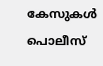കേസുകൾ പൊലീസ്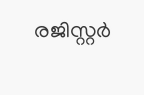രജിസ്റ്റർ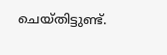ചെയ്തിട്ടുണ്ട്.